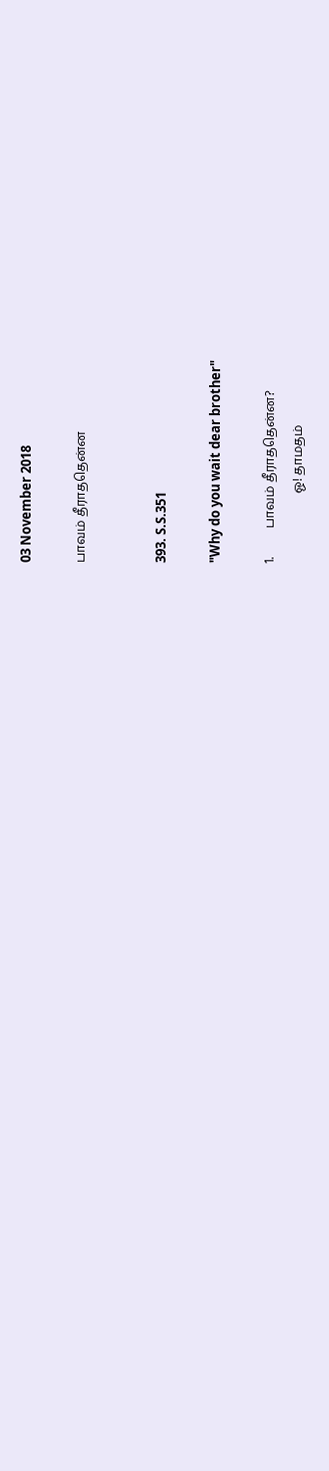03 November 2018

பாவம் தீராததென்ன


393. S.S.351

"Why do you wait dear brother"

1.         பாவம் தீராததென்ன?
                      ஓ! தாமதம்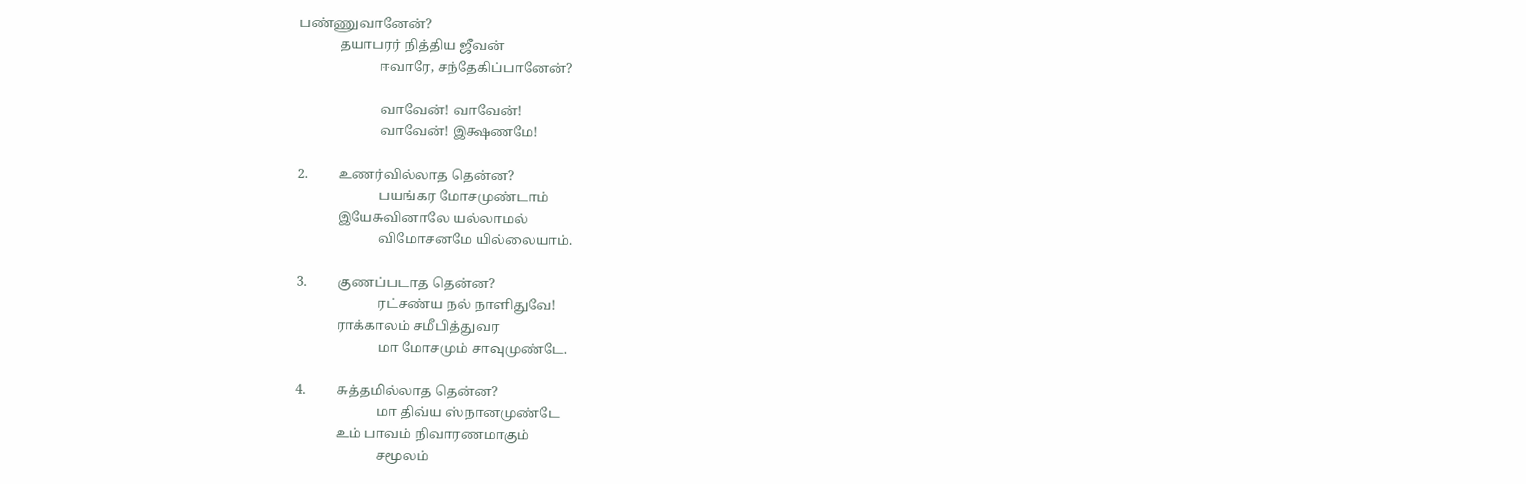பண்ணுவானேன்?
            தயாபரர் நித்திய ஜீவன்
                        ஈவாரே, சந்தேகிப்பானேன்?

                        வாவேன்! வாவேன்!
                        வாவேன்! இக்ஷணமே!

2.         உணர்வில்லாத தென்ன?
                        பயங்கர மோசமுண்டாம்
            இயேசுவினாலே யல்லாமல்
                        விமோசனமே யில்லையாம்.

3.         குணப்படாத தென்ன?
                        ரட்சண்ய நல் நாளிதுவே!
            ராக்காலம் சமீபித்துவர
                        மா மோசமும் சாவுமுண்டே.

4.         சுத்தமில்லாத தென்ன?
                        மா திவ்ய ஸ்நானமுண்டே
            உம் பாவம் நிவாரணமாகும்
                        சமூலம்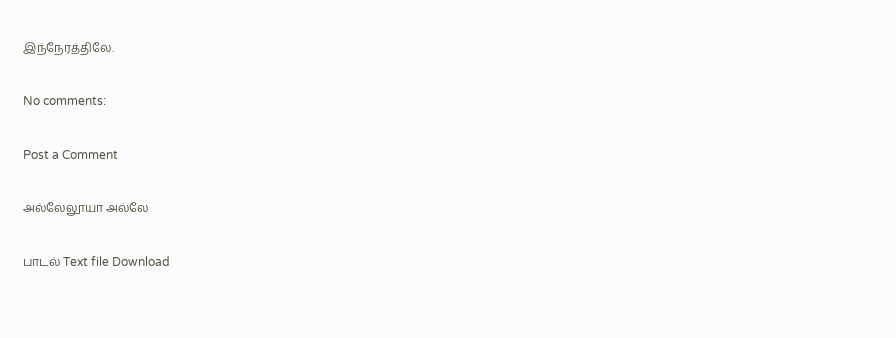இந்நேரத்திலே.

No comments:

Post a Comment

அல்லேலூயா அல்லே

பாடல் Text file Download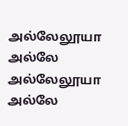அல்லேலூயா அல்லே             அல்லேலூயா அல்லே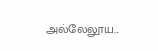அல்லேலூய...